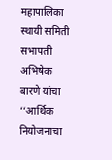महापालिका स्थायी समिती सभापती अभिषेक बारणे यांचा ‘‘आर्थिक नियोजनाचा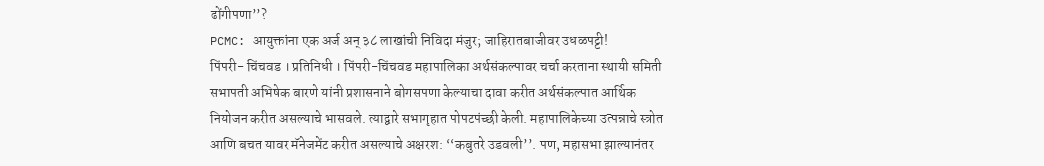ढोंगीपणा’’?
PCMC: आयुक्तांना एक अर्ज अन् ३८ लाखांची निविदा मंजुर; जाहिरातबाजीवर उधळपट्टी!
पिंपरी- चिंचवड । प्रतिनिधी । पिंपरी-चिंचवड महापालिका अर्थसंकल्पावर चर्चा करताना स्थायी समिती सभापती अभिषेक बारणे यांनी प्रशासनाने बोगसपणा केल्याचा दावा करीत अर्थसंकल्पात आर्थिक नियोजन करीत असल्याचे भासवले. त्याद्वारे सभागृहात पोपटपंच्छी केली. महापालिकेच्या उत्पन्नाचे स्त्रोत आणि बचत यावर मॅनेजमेंट करीत असल्याचे अक्षरश: ‘‘कबुतरे उडवली’’. पण, महासभा झाल्यानंतर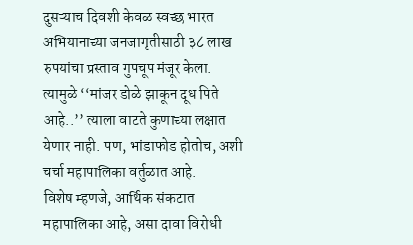दुसऱ्याच दिवशी केवळ स्वच्छ भारत अभियानाच्या जनजागृतीसाठी ३८ लाख रुपयांचा प्रस्ताव गुपचूप मंजूर केला. त्यामुळे ‘‘मांजर डोळे झाकून दूध पिते आहे..’’ त्याला वाटते कुणाच्या लक्षात येणार नाही. पण, भांडाफोड होतोच, अशी चर्चा महापालिका वर्तुळात आहे.
विशेष म्हणजे, आर्थिक संकटात महापालिका आहे, असा दावा विरोधी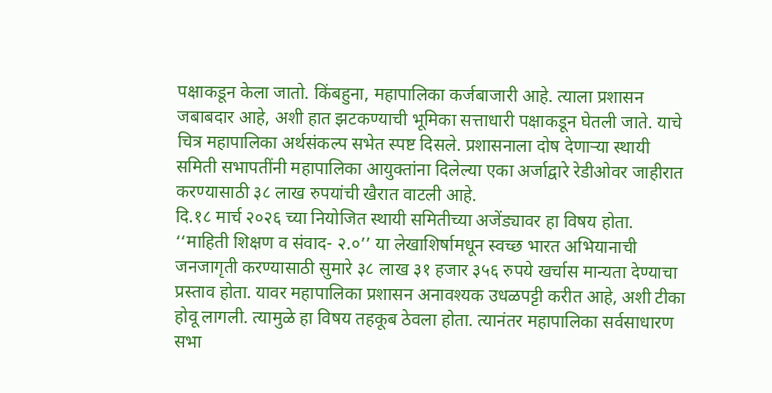पक्षाकडून केला जातो. किंबहुना, महापालिका कर्जबाजारी आहे. त्याला प्रशासन जबाबदार आहे, अशी हात झटकण्याची भूमिका सत्ताधारी पक्षाकडून घेतली जाते. याचे चित्र महापालिका अर्थसंकल्प सभेत स्पष्ट दिसले. प्रशासनाला दोष देणाऱ्या स्थायी समिती सभापतींनी महापालिका आयुक्तांना दिलेल्या एका अर्जाद्वारे रेडीओवर जाहीरात करण्यासाठी ३८ लाख रुपयांची खैरात वाटली आहे.
दि.१८ मार्च २०२६ च्या नियोजित स्थायी समितीच्या अजेंड्यावर हा विषय होता. ‘‘माहिती शिक्षण व संवाद- २.०’’ या लेखाशिर्षामधून स्वच्छ भारत अभियानाची जनजागृती करण्यासाठी सुमारे ३८ लाख ३१ हजार ३५६ रुपये खर्चास मान्यता देण्याचा प्रस्ताव होता. यावर महापालिका प्रशासन अनावश्यक उधळपट्टी करीत आहे, अशी टीका होवू लागली. त्यामुळे हा विषय तहकूब ठेवला होता. त्यानंतर महापालिका सर्वसाधारण सभा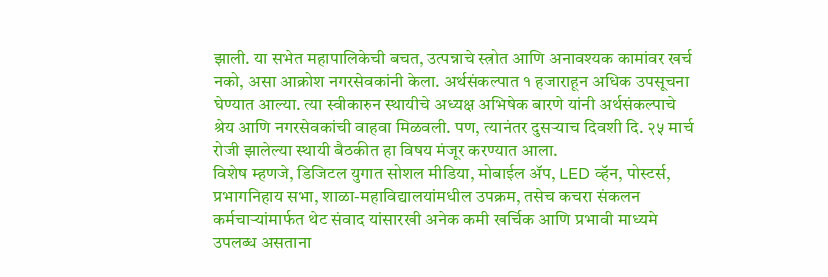झाली. या सभेत महापालिकेची बचत, उत्पन्नाचे स्त्रोत आणि अनावश्यक कामांवर खर्च नको, असा आक्रोश नगरसेवकांनी केला. अर्थसंकल्पात १ हजाराहून अधिक उपसूचना घेण्यात आल्या. त्या स्वीकारुन स्थायीचे अध्यक्ष अभिषेक बारणे यांनी अर्थसंकल्पाचे श्रेय आणि नगरसेवकांची वाहवा मिळवली. पण, त्यानंतर दुसऱ्याच दिवशी दि. २५ मार्च रोजी झालेल्या स्थायी बैठकीत हा विषय मंजूर करण्यात आला.
विशेष म्हणजे, डिजिटल युगात सोशल मीडिया, मोबाईल ॲप, LED व्हॅन, पोस्टर्स, प्रभागनिहाय सभा, शाळा-महाविद्यालयांमधील उपक्रम, तसेच कचरा संकलन कर्मचाऱ्यांमार्फत थेट संवाद यांसारखी अनेक कमी खर्चिक आणि प्रभावी माध्यमे उपलब्ध असताना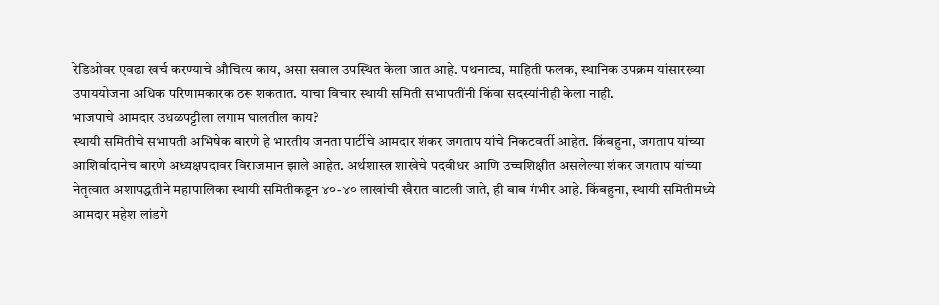रेडिओवर एवढा खर्च करण्याचे औचित्य काय, असा सवाल उपस्थित केला जात आहे. पथनाट्य, माहिती फलक, स्थानिक उपक्रम यांसारख्या उपाययोजना अधिक परिणामकारक ठरू शकतात. याचा विचार स्थायी समिती सभापतींनी किंवा सदस्यांनीही केला नाही.
भाजपाचे आमदार उधळपट्टीला लगाम घालतील काय?
स्थायी समितीचे सभापती अभिषेक बारणे हे भारतीय जनता पार्टीचे आमदार शंकर जगताप यांचे निकटवर्ती आहेत. किंबहुना, जगताप यांच्या आशिर्वादानेच बारणे अध्यक्षपदावर विराजमान झाले आहेत. अर्थशास्त्र शाखेचे पदवीधर आणि उच्चशिक्षीत असलेल्या शंकर जगताप यांच्या नेतृत्वात अशापद्धतीने महापालिका स्थायी समितीकडून ४०-४० लाखांची खैरात वाटली जाते, ही बाब गंभीर आहे. किंबहुना, स्थायी समितीमध्ये आमदार महेश लांडगे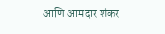आणि आमदार शंकर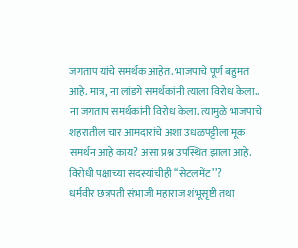जगताप यांचे समर्थक आहेत. भाजपाचे पूर्ण बहुमत आहे. मात्र, ना लांडगे समर्थकांनी त्याला विरोध केला.. ना जगताप समर्थकांनी विरोध केला. त्यामुळे भाजपाचे शहरातील चार आमदारांचे अशा उधळपट्टीला मूक समर्थन आहे काय? असा प्रश्न उपस्थित झाला आहे.
विरोधी पक्षाच्या सदस्यांचीही ‘‘सेटलमेंट’’?
धर्मवीर छत्रपती संभाजी महाराज शंभूसृष्टी तथा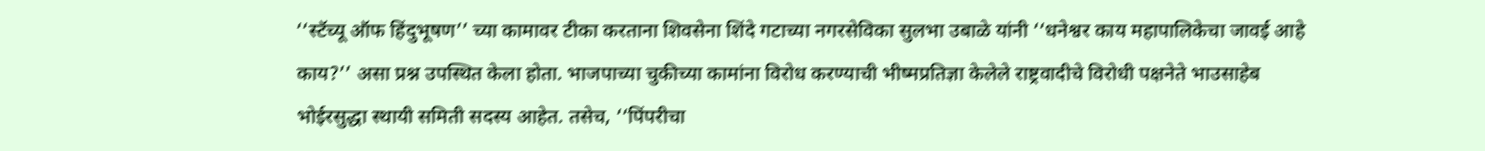‘‘स्टॅच्यू ऑफ हिंदुभूषण’’ च्या कामावर टीका करताना शिवसेना शिंदे गटाच्या नगरसेविका सुलभा उबाळे यांनी ‘‘धनेश्वर काय महापालिकेचा जावई आहे काय?’’ असा प्रश्न उपस्थित केला होता. भाजपाच्या चुकीच्या कामांना विरोध करण्याची भीष्मप्रतिज्ञा केलेले राष्ट्रवादीचे विरोधी पक्षनेते भाउसाहेब भोईरसुद्धा स्थायी समिती सदस्य आहेत. तसेच, ‘‘पिंपरीचा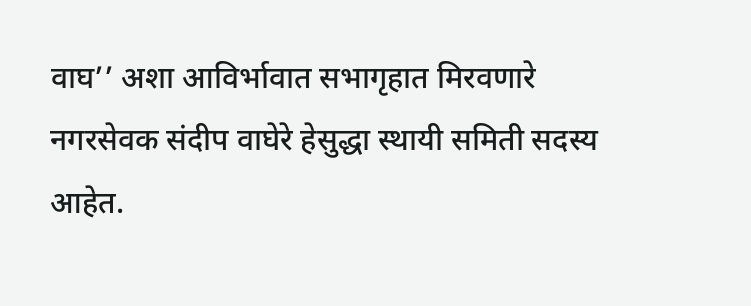वाघ’’ अशा आविर्भावात सभागृहात मिरवणारे नगरसेवक संदीप वाघेरे हेसुद्धा स्थायी समिती सदस्य आहेत.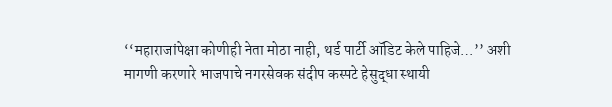‘‘महाराजांपेक्षा कोणीही नेता मोठा नाही, थर्ड पार्टी ऑडिट केले पाहिजे…’’ अशी मागणी करणारे भाजपाचे नगरसेवक संदीप कस्पटे हेसुद्धा स्थायी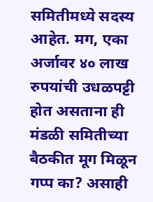समितीमध्ये सदस्य आहेत. मग, एका अर्जावर ४० लाख रुपयांची उधळपट्टी होत असताना ही मंडळी समितीच्या बैठकीत मूग मिळून गप्प का? असाही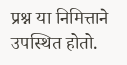प्रश्न या निमित्ताने उपस्थित होतो.